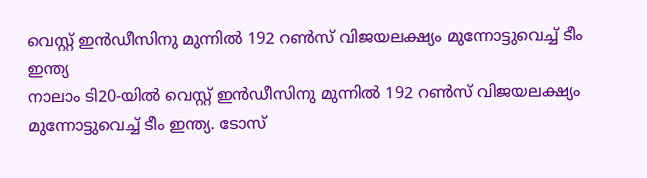വെസ്റ്റ് ഇൻഡീസിനു മുന്നിൽ 192 റൺസ് വിജയലക്ഷ്യം മുന്നോട്ടുവെച്ച് ടീം ഇന്ത്യ
നാലാം ടി20-യിൽ വെസ്റ്റ് ഇൻഡീസിനു മുന്നിൽ 192 റൺസ് വിജയലക്ഷ്യം മുന്നോട്ടുവെച്ച് ടീം ഇന്ത്യ. ടോസ്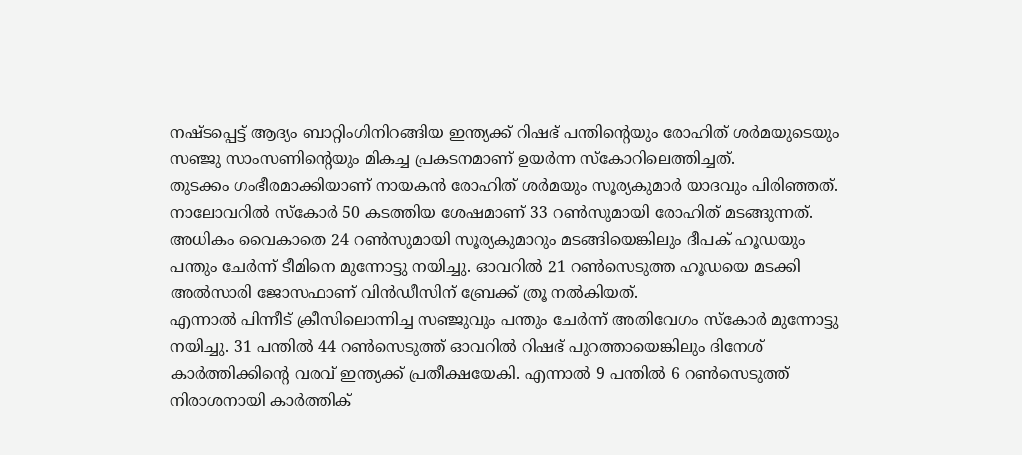നഷ്ടപ്പെട്ട് ആദ്യം ബാറ്റിംഗിനിറങ്ങിയ ഇന്ത്യക്ക് റിഷഭ് പന്തിന്റെയും രോഹിത് ശർമയുടെയും സഞ്ജു സാംസണിന്റെയും മികച്ച പ്രകടനമാണ് ഉയർന്ന സ്കോറിലെത്തിച്ചത്.
തുടക്കം ഗംഭീരമാക്കിയാണ് നായകൻ രോഹിത് ശർമയും സൂര്യകുമാർ യാദവും പിരിഞ്ഞത്. നാലോവറിൽ സ്കോർ 50 കടത്തിയ ശേഷമാണ് 33 റൺസുമായി രോഹിത് മടങ്ങുന്നത്. അധികം വൈകാതെ 24 റൺസുമായി സൂര്യകുമാറും മടങ്ങിയെങ്കിലും ദീപക് ഹൂഡയും പന്തും ചേർന്ന് ടീമിനെ മുന്നോട്ടു നയിച്ചു. ഓവറിൽ 21 റൺസെടുത്ത ഹൂഡയെ മടക്കി അൽസാരി ജോസഫാണ് വിൻഡീസിന് ബ്രേക്ക് ത്രൂ നൽകിയത്.
എന്നാൽ പിന്നീട് ക്രീസിലൊന്നിച്ച സഞ്ജുവും പന്തും ചേർന്ന് അതിവേഗം സ്കോർ മുന്നോട്ടു നയിച്ചു. 31 പന്തിൽ 44 റൺസെടുത്ത് ഓവറിൽ റിഷഭ് പുറത്തായെങ്കിലും ദിനേശ് കാർത്തിക്കിന്റെ വരവ് ഇന്ത്യക്ക് പ്രതീക്ഷയേകി. എന്നാൽ 9 പന്തിൽ 6 റൺസെടുത്ത് നിരാശനായി കാർത്തിക്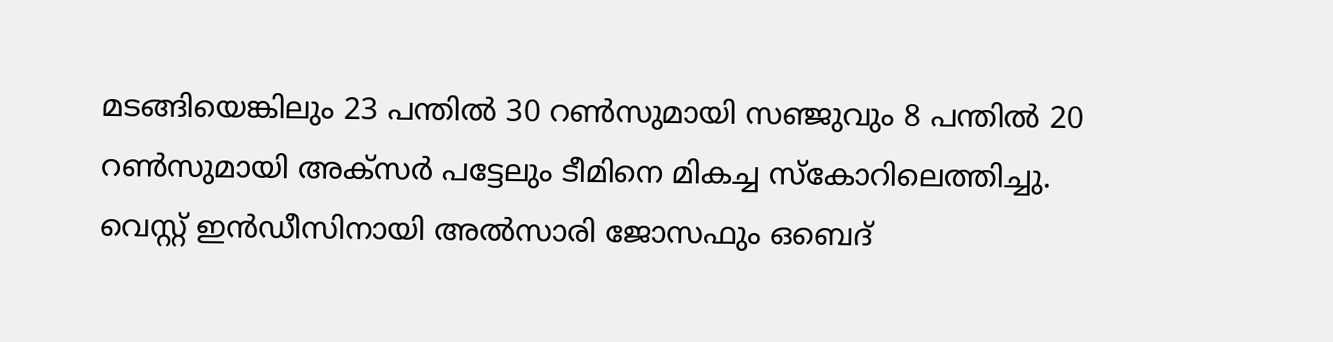മടങ്ങിയെങ്കിലും 23 പന്തിൽ 30 റൺസുമായി സഞ്ജുവും 8 പന്തിൽ 20 റൺസുമായി അക്സർ പട്ടേലും ടീമിനെ മികച്ച സ്കോറിലെത്തിച്ചു. വെസ്റ്റ് ഇൻഡീസിനായി അൽസാരി ജോസഫും ഒബെദ്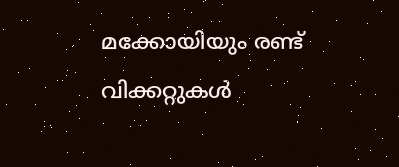മക്കോയിയും രണ്ട് വിക്കറ്റുകൾ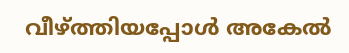വീഴ്ത്തിയപ്പോൾ അകേൽ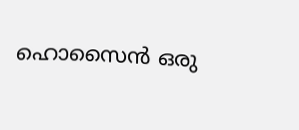ഹൊസൈൻ ഒരു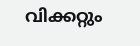വിക്കറ്റും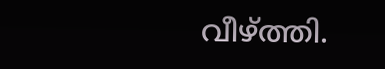വീഴ്ത്തി.